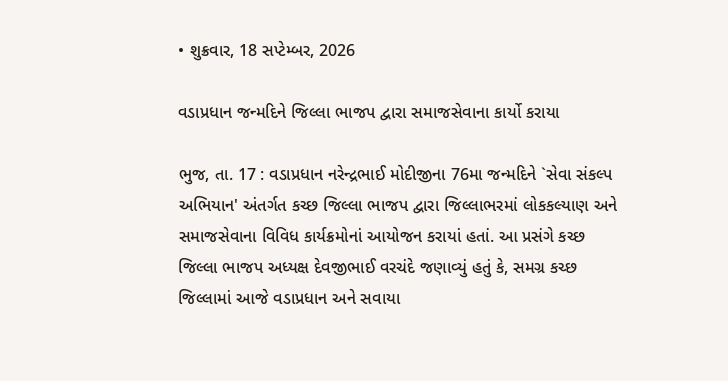• શુક્રવાર, 18 સપ્ટેમ્બર, 2026

વડાપ્રધાન જન્મદિને જિલ્લા ભાજપ દ્વારા સમાજસેવાના કાર્યો કરાયા

ભુજ, તા. 17 : વડાપ્રધાન નરેન્દ્રભાઈ મોદીજીના 76મા જન્મદિને `સેવા સંકલ્પ અભિયાન' અંતર્ગત કચ્છ જિલ્લા ભાજપ દ્વારા જિલ્લાભરમાં લોકકલ્યાણ અને સમાજસેવાના વિવિધ કાર્યક્રમોનાં આયોજન કરાયાં હતાં. આ પ્રસંગે કચ્છ જિલ્લા ભાજપ અધ્યક્ષ દેવજીભાઈ વરચંદે જણાવ્યું હતું કે, સમગ્ર કચ્છ જિલ્લામાં આજે વડાપ્રધાન અને સવાયા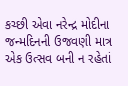કચ્છી એવા નરેન્દ્ર મોદીના જન્મદિનની ઉજવણી માત્ર એક ઉત્સવ બની ન રહેતાં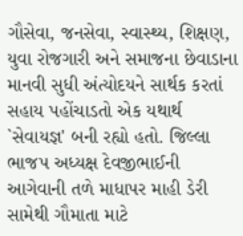ગૌસેવા, જનસેવા, સ્વાસ્થ્ય, શિક્ષણ, યુવા રોજગારી અને સમાજના છેવાડાના માનવી સુધી અંત્યોદયને સાર્થક કરતાં સહાય પહોંચાડતો એક યથાર્થ `સેવાયજ્ઞ' બની રહ્યો હતો. જિલ્લા ભાજપ અધ્યક્ષ દેવજીભાઈની આગેવાની તળે માધાપર માહી ડેરી સામેથી ગૌમાતા માટે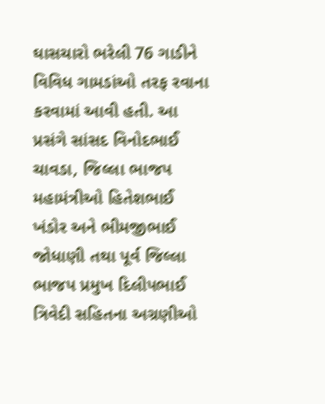ઘાસચારો ભરેલી 76 ગાડીને વિવિધ ગામડાંઓ તરફ રવાના કરવામાં આવી હતી. આ પ્રસંગે સાંસદ વિનોદભાઈ ચાવડા, જિલ્લા ભાજપ મહામંત્રીઓ હિતેશભાઈ ખંડોર અને ભીમજીભાઈ જોધાણી તથા પૂર્વ જિલ્લા ભાજપ પ્રમુખ દિલીપભાઈ ત્રિવેદી સહિતના અગ્રણીઓ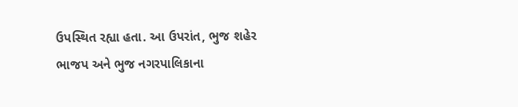ઉપસ્થિત રહ્યા હતા. આ ઉપરાંત, ભુજ શહેર ભાજપ અને ભુજ નગરપાલિકાના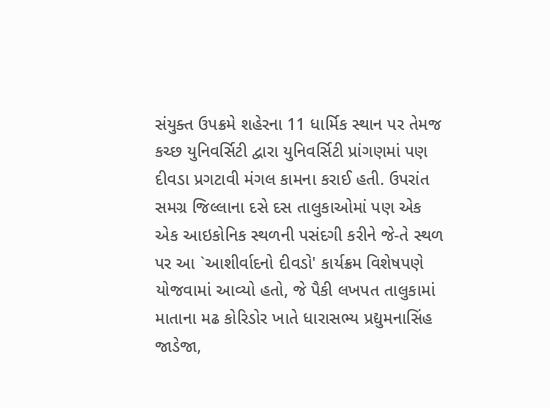સંયુક્ત ઉપક્રમે શહેરના 11 ધાર્મિક સ્થાન પર તેમજ કચ્છ યુનિવર્સિટી દ્વારા યુનિવર્સિટી પ્રાંગણમાં પણ દીવડા પ્રગટાવી મંગલ કામના કરાઈ હતી. ઉપરાંત સમગ્ર જિલ્લાના દસે દસ તાલુકાઓમાં પણ એક એક આઇકોનિક સ્થળની પસંદગી કરીને જે-તે સ્થળ પર આ `આશીર્વાદનો દીવડો' કાર્યક્રમ વિશેષપણે યોજવામાં આવ્યો હતો, જે પૈકી લખપત તાલુકામાં માતાના મઢ કોરિડોર ખાતે ધારાસભ્ય પ્રદ્યુમનાસિંહ જાડેજા,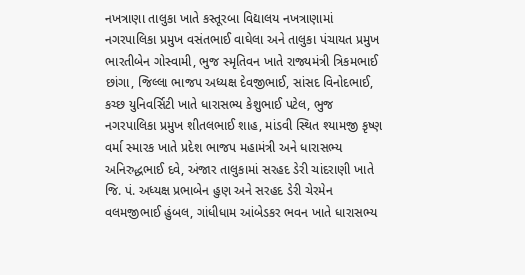નખત્રાણા તાલુકા ખાતે કસ્તૂરબા વિદ્યાલય નખત્રાણામાં નગરપાલિકા પ્રમુખ વસંતભાઈ વાઘેલા અને તાલુકા પંચાયત પ્રમુખ ભારતીબેન ગોસ્વામી, ભુજ સ્મૃતિવન ખાતે રાજ્યમંત્રી ત્રિકમભાઈ છાંગા, જિલ્લા ભાજપ અધ્યક્ષ દેવજીભાઈ, સાંસદ વિનોદભાઈ, કચ્છ યુનિવર્સિટી ખાતે ધારાસભ્ય કેશુભાઈ પટેલ, ભુજ નગરપાલિકા પ્રમુખ શીતલભાઈ શાહ, માંડવી સ્થિત શ્યામજી કૃષ્ણ વર્મા સ્મારક ખાતે પ્રદેશ ભાજપ મહામંત્રી અને ધારાસભ્ય અનિરુદ્ધભાઈ દવે, અંજાર તાલુકામાં સરહદ ડેરી ચાંદરાણી ખાતે જિ. પં. અધ્યક્ષ પ્રભાબેન હુણ અને સરહદ ડેરી ચેરમેન વલમજીભાઈ હુંબલ, ગાંધીધામ આંબેડકર ભવન ખાતે ધારાસભ્ય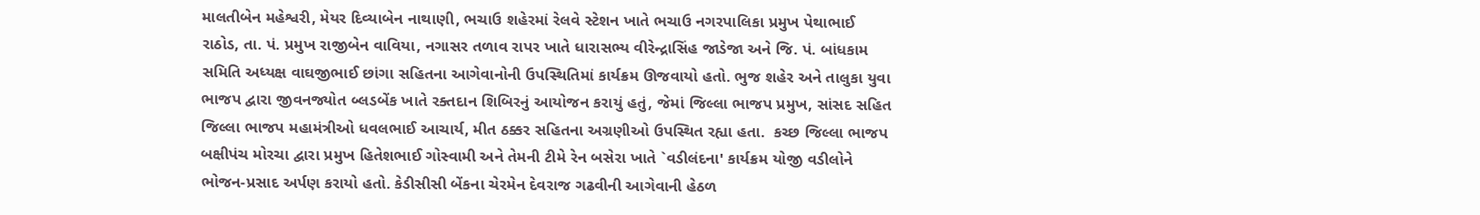માલતીબેન મહેશ્વરી, મેયર દિવ્યાબેન નાથાણી, ભચાઉ શહેરમાં રેલવે સ્ટેશન ખાતે ભચાઉ નગરપાલિકા પ્રમુખ પેથાભાઈ રાઠોડ, તા. પં. પ્રમુખ રાજીબેન વાવિયા, નગાસર તળાવ રાપર ખાતે ધારાસભ્ય વીરેન્દ્રાસિંહ જાડેજા અને જિ. પં. બાંધકામ સમિતિ અધ્યક્ષ વાઘજીભાઈ છાંગા સહિતના આગેવાનોની ઉપસ્થિતિમાં કાર્યક્રમ ઊજવાયો હતો. ભુજ શહેર અને તાલુકા યુવા ભાજપ દ્વારા જીવનજ્યોત બ્લડબેંક ખાતે રક્તદાન શિબિરનું આયોજન કરાયું હતું, જેમાં જિલ્લા ભાજપ પ્રમુખ, સાંસદ સહિત જિલ્લા ભાજપ મહામંત્રીઓ ધવલભાઈ આચાર્ય, મીત ઠક્કર સહિતના અગ્રણીઓ ઉપસ્થિત રહ્યા હતા.  કચ્છ જિલ્લા ભાજપ બક્ષીપંચ મોરચા દ્વારા પ્રમુખ હિતેશભાઈ ગોસ્વામી અને તેમની ટીમે રેન બસેરા ખાતે `વડીલંદના' કાર્યક્રમ યોજી વડીલોને ભોજન-પ્રસાદ અર્પણ કરાયો હતો. કેડીસીસી બેંકના ચેરમેન દેવરાજ ગઢવીની આગેવાની હેઠળ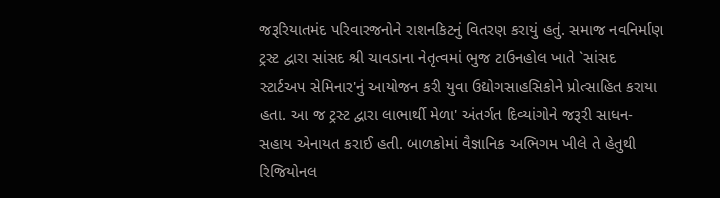જરૂરિયાતમંદ પરિવારજનોને રાશનકિટનું વિતરણ કરાયું હતું. સમાજ નવનિર્માણ ટ્રસ્ટ દ્વારા સાંસદ શ્રી ચાવડાના નેતૃત્વમાં ભુજ ટાઉનહોલ ખાતે `સાંસદ સ્ટાર્ટઅપ સેમિનાર'નું આયોજન કરી યુવા ઉદ્યોગસાહસિકોને પ્રોત્સાહિત કરાયા હતા. આ જ ટ્રસ્ટ દ્વારા લાભાર્થી મેળા' અંતર્ગત દિવ્યાંગોને જરૂરી સાધન-સહાય એનાયત કરાઈ હતી. બાળકોમાં વૈજ્ઞાનિક અભિગમ ખીલે તે હેતુથી રિજિયોનલ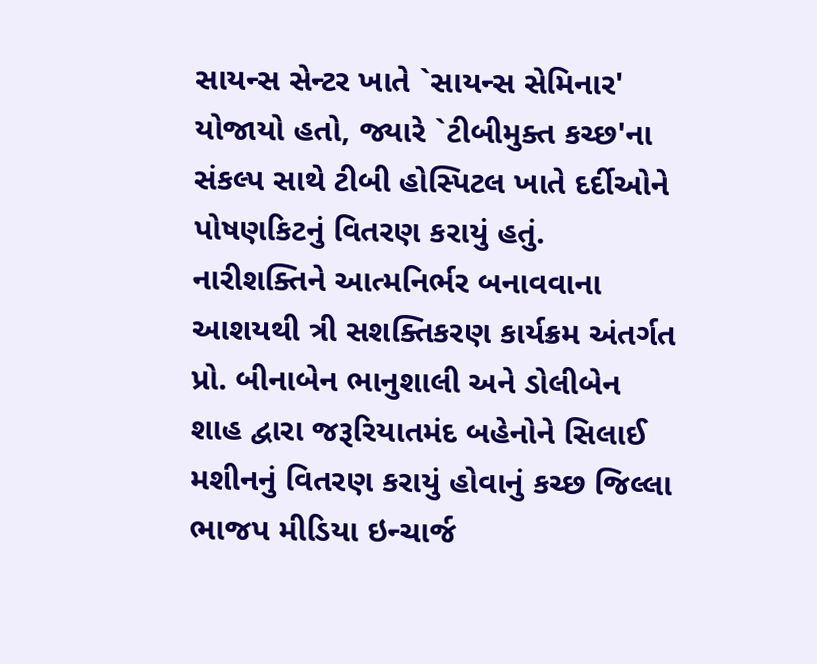સાયન્સ સેન્ટર ખાતે `સાયન્સ સેમિનાર' યોજાયો હતો, જ્યારે `ટીબીમુક્ત કચ્છ'ના સંકલ્પ સાથે ટીબી હોસ્પિટલ ખાતે દર્દીઓને પોષણકિટનું વિતરણ કરાયું હતું. નારીશક્તિને આત્મનિર્ભર બનાવવાના આશયથી ત્રી સશક્તિકરણ કાર્યક્રમ અંતર્ગત પ્રો. બીનાબેન ભાનુશાલી અને ડોલીબેન શાહ દ્વારા જરૂરિયાતમંદ બહેનોને સિલાઈ મશીનનું વિતરણ કરાયું હોવાનું કચ્છ જિલ્લા ભાજપ મીડિયા ઇન્ચાર્જ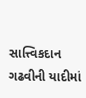સાત્ત્વિકદાન ગઢવીની યાદીમાં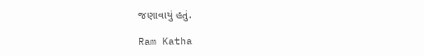જણાવાયું હતું.

Ram Katha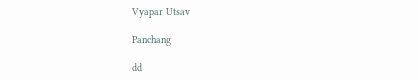Vyapar Utsav

Panchang

dd